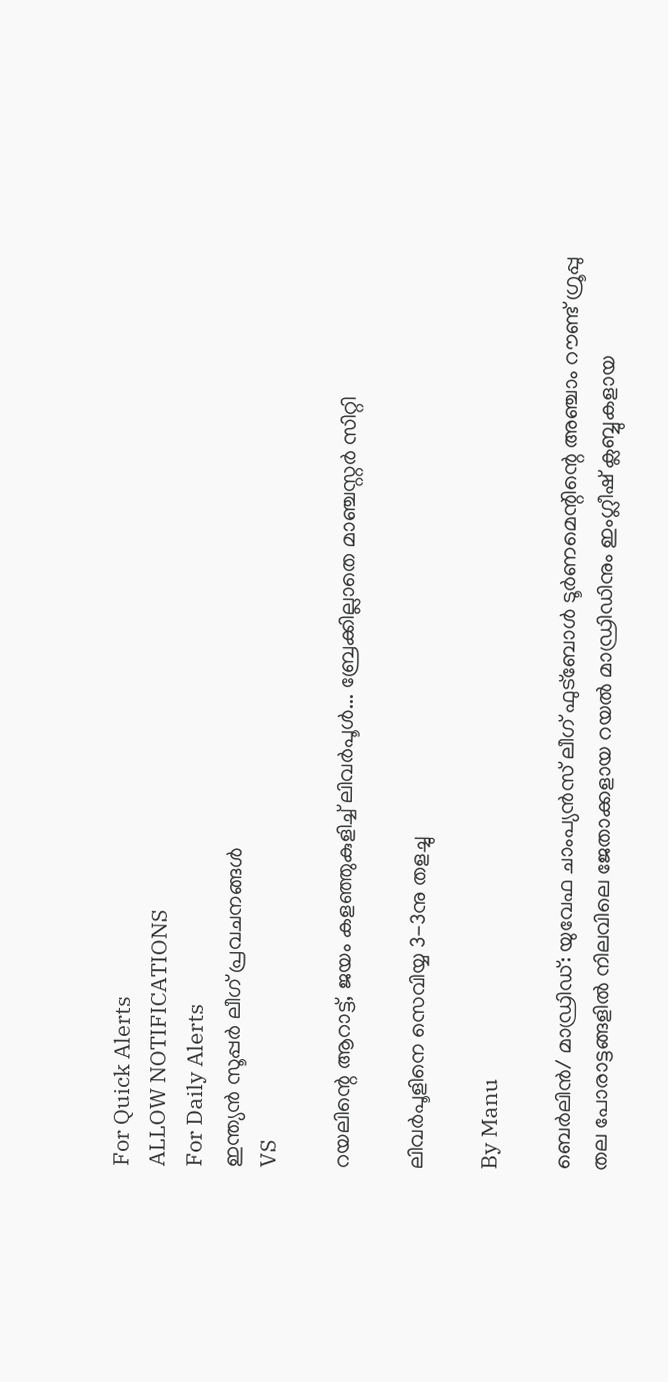For Quick Alerts
ALLOW NOTIFICATIONS
For Daily Alerts
ഇന്ത്യന്‍ സൂപ്പര്‍ ലീഗ്‌ പ്രവചനങ്ങൾ
VS

റയലിന്റെ ആറാട്ട്, ജയം കളഞ്ഞുകുളിച്ച് ലിവര്‍പൂള്‍... ബ്രേക്കില്ലാതെ മാഞ്ചസ്റ്റര്‍ സിറ്റി

ലിവര്‍പൂളിനെ സെവിയ്യ 3-3നു തളച്ചു

By Manu

ബെര്‍ലിന്‍/ മാഡ്രിഡ്: യുവേഫ ചാംപ്യന്‍സ് ലീഗ് ഫുട്‌ബോള്‍ ടൂര്‍ണമെന്റിന്റെ അഞ്ചാം റൗണ്ട് ഗ്രൂപ്പു തല പോരാട്ടങ്ങളില്‍ നിലവിലെ ജേതാക്കളായ റയല്‍ മാഡ്രിഡിനും ഇംഗ്ലീഷ് ക്ലബ്ബുകളായ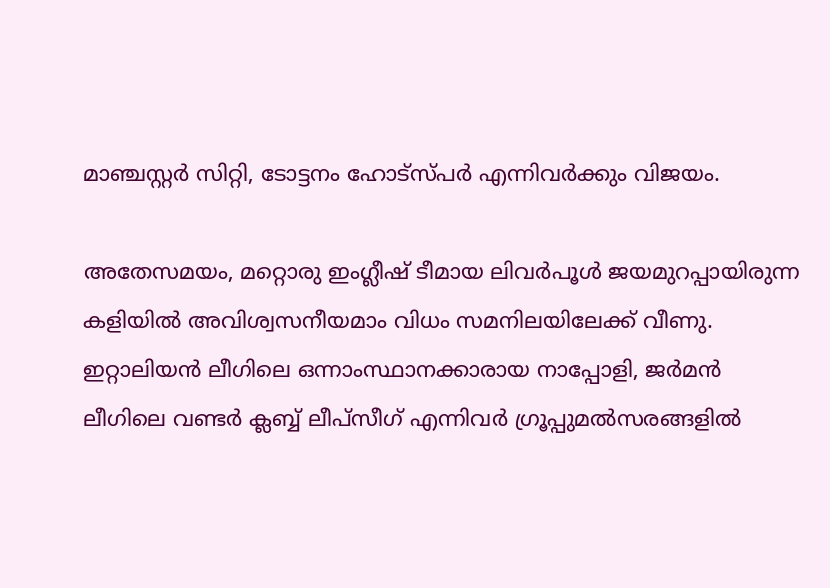മാഞ്ചസ്റ്റര്‍ സിറ്റി, ടോട്ടനം ഹോട്‌സ്പര്‍ എന്നിവര്‍ക്കും വിജയം.

അതേസമയം, മറ്റൊരു ഇംഗ്ലീഷ് ടീമായ ലിവര്‍പൂള്‍ ജയമുറപ്പായിരുന്ന കളിയില്‍ അവിശ്വസനീയമാം വിധം സമനിലയിലേക്ക് വീണു. ഇറ്റാലിയന്‍ ലീഗിലെ ഒന്നാംസ്ഥാനക്കാരായ നാപ്പോളി, ജര്‍മന്‍ ലീഗിലെ വണ്ടര്‍ ക്ലബ്ബ് ലീപ്‌സീഗ് എന്നിവര്‍ ഗ്രൂപ്പുമല്‍സരങ്ങളില്‍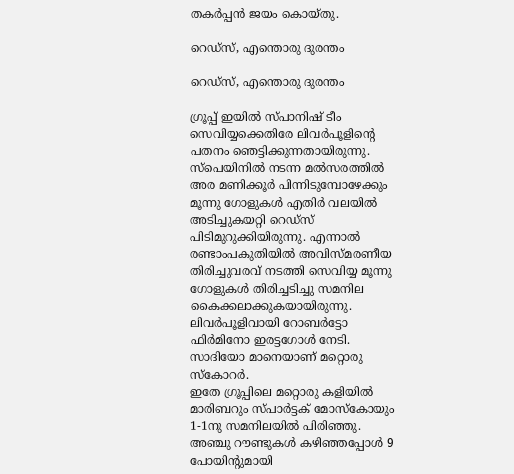തകര്‍പ്പന്‍ ജയം കൊയ്തു.

റെഡ്‌സ്, എന്തൊരു ദുരന്തം

റെഡ്‌സ്, എന്തൊരു ദുരന്തം

ഗ്രൂപ്പ് ഇയില്‍ സ്പാനിഷ് ടീം സെവിയ്യക്കെതിരേ ലിവര്‍പൂളിന്റെ പതനം ഞെട്ടിക്കുന്നതായിരുന്നു. സ്‌പെയിനില്‍ നടന്ന മല്‍സരത്തില്‍ അര മണിക്കൂര്‍ പിന്നിടുമ്പോഴേക്കും മൂന്നു ഗോളുകള്‍ എതിര്‍ വലയില്‍ അടിച്ചുകയറ്റി റെഡ്‌സ് പിടിമുറുക്കിയിരുന്നു. എന്നാല്‍ രണ്ടാംപകുതിയില്‍ അവിസ്മരണീയ തിരിച്ചുവരവ് നടത്തി സെവിയ്യ മൂന്നു ഗോളുകള്‍ തിരിച്ചടിച്ചു സമനില കൈക്കലാക്കുകയായിരുന്നു.
ലിവര്‍പൂളിവായി റോബര്‍ട്ടോ ഫിര്‍മിനോ ഇരട്ടഗോള്‍ നേടി. സാദിയോ മാനെയാണ് മറ്റൊരു സ്‌കോറര്‍.
ഇതേ ഗ്രൂപ്പിലെ മറ്റൊരു കളിയില്‍ മാരിബറും സ്പാര്‍ട്ടക് മോസ്‌കോയും 1-1നു സമനിലയില്‍ പിരിഞ്ഞു. അഞ്ചു റൗണ്ടുകള്‍ കഴിഞ്ഞപ്പോള്‍ 9 പോയിന്റുമായി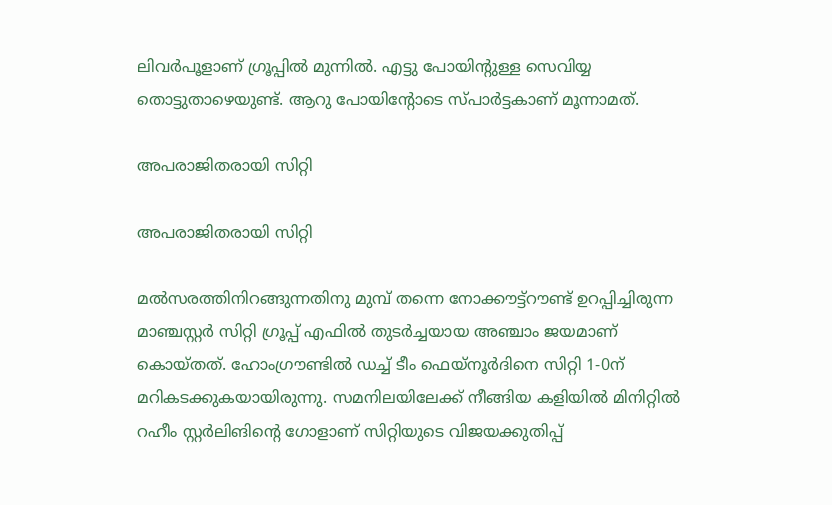ലിവര്‍പൂളാണ് ഗ്രൂപ്പില്‍ മുന്നില്‍. എട്ടു പോയിന്റുള്ള സെവിയ്യ തൊട്ടുതാഴെയുണ്ട്. ആറു പോയിന്റോടെ സ്പാര്‍ട്ടകാണ് മൂന്നാമത്.

അപരാജിതരായി സിറ്റി

അപരാജിതരായി സിറ്റി

മല്‍സരത്തിനിറങ്ങുന്നതിനു മുമ്പ് തന്നെ നോക്കൗട്ട്‌റൗണ്ട് ഉറപ്പിച്ചിരുന്ന മാഞ്ചസ്റ്റര്‍ സിറ്റി ഗ്രൂപ്പ് എഫില്‍ തുടര്‍ച്ചയായ അഞ്ചാം ജയമാണ് കൊയ്തത്. ഹോംഗ്രൗണ്ടില്‍ ഡച്ച് ടീം ഫെയ്‌നൂര്‍ദിനെ സിറ്റി 1-0ന് മറികടക്കുകയായിരുന്നു. സമനിലയിലേക്ക് നീങ്ങിയ കളിയില്‍ മിനിറ്റില്‍ റഹീം സ്റ്റര്‍ലിങിന്റെ ഗോളാണ് സിറ്റിയുടെ വിജയക്കുതിപ്പ്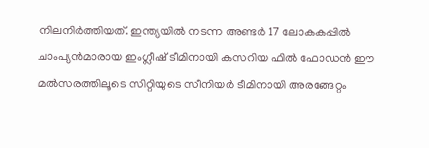നിലനിര്‍ത്തിയത്. ഇന്ത്യയില്‍ നടന്ന അണ്ടര്‍ 17 ലോകകപ്പില്‍ ചാംപ്യന്‍മാരായ ഇംഗ്ലീഷ് ടീമിനായി കസറിയ ഫില്‍ ഫോഡന്‍ ഈ മല്‍സരത്തിലൂടെ സിറ്റിയുടെ സീനിയര്‍ ടീമിനായി അരങ്ങേറ്റം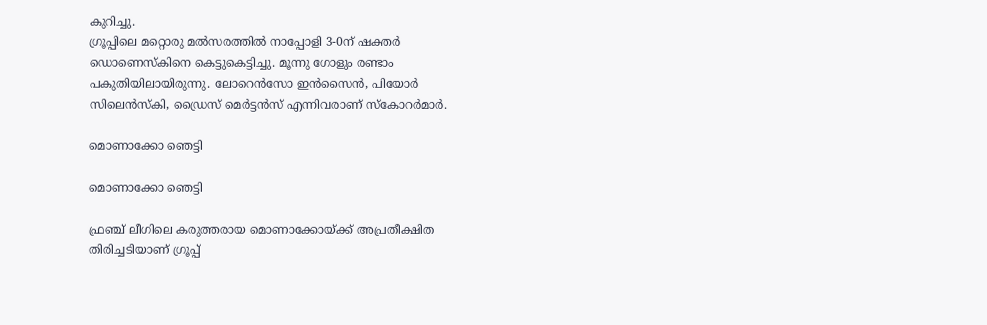കുറിച്ചു.
ഗ്രൂപ്പിലെ മറ്റൊരു മല്‍സരത്തില്‍ നാപ്പോളി 3-0ന് ഷക്തര്‍ ഡൊണെസ്‌കിനെ കെട്ടുകെട്ടിച്ചു. മൂന്നു ഗോളും രണ്ടാം പകുതിയിലായിരുന്നു. ലോറെന്‍സോ ഇന്‍സൈന്‍, പിയോര്‍ സിലെന്‍സ്‌കി, ഡ്രൈസ് മെര്‍ട്ടന്‍സ് എന്നിവരാണ് സ്‌കോറര്‍മാര്‍.

മൊണാക്കോ ഞെട്ടി

മൊണാക്കോ ഞെട്ടി

ഫ്രഞ്ച് ലീഗിലെ കരുത്തരായ മൊണാക്കോയ്ക്ക് അപ്രതീക്ഷിത തിരിച്ചടിയാണ് ഗ്രൂപ്പ്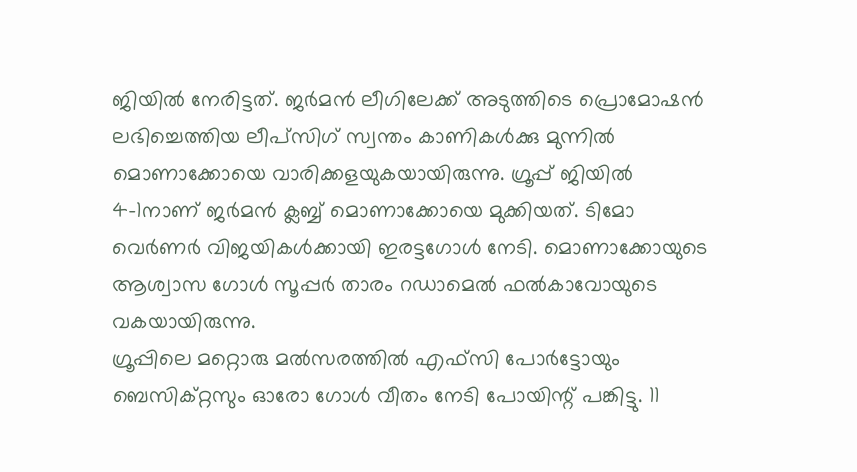ജിയില്‍ നേരിട്ടത്. ജര്‍മന്‍ ലീഗിലേക്ക് അടുത്തിടെ പ്രൊമോഷന്‍ ലഭിച്ചെത്തിയ ലീപ്‌സിഗ് സ്വന്തം കാണികള്‍ക്കു മുന്നില്‍ മൊണാക്കോയെ വാരിക്കളയുകയായിരുന്നു. ഗ്രൂപ്പ് ജിയില്‍ 4-1നാണ് ജര്‍മന്‍ ക്ലബ്ബ് മൊണാക്കോയെ മുക്കിയത്. ടിമോ വെര്‍ണര്‍ വിജയികള്‍ക്കായി ഇരട്ടഗോള്‍ നേടി. മൊണാക്കോയുടെ ആശ്വാസ ഗോള്‍ സൂപ്പര്‍ താരം റഡാമെല്‍ ഫല്‍കാവോയുടെ വകയായിരുന്നു.
ഗ്രൂപ്പിലെ മറ്റൊരു മല്‍സരത്തില്‍ എഫ്‌സി പോര്‍ട്ടോയും ബെസിക്റ്റസും ഓരോ ഗോള്‍ വീതം നേടി പോയിന്റ് പങ്കിട്ടു. 11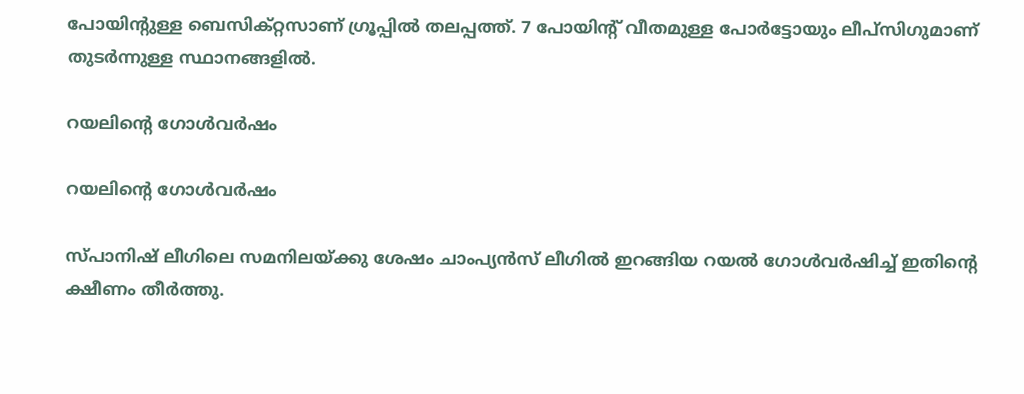പോയിന്റുള്ള ബെസിക്റ്റസാണ് ഗ്രൂപ്പില്‍ തലപ്പത്ത്. 7 പോയിന്റ് വീതമുള്ള പോര്‍ട്ടോയും ലീപ്‌സിഗുമാണ് തുടര്‍ന്നുള്ള സ്ഥാനങ്ങളില്‍.

റയലിന്റെ ഗോള്‍വര്‍ഷം

റയലിന്റെ ഗോള്‍വര്‍ഷം

സ്പാനിഷ് ലീഗിലെ സമനിലയ്ക്കു ശേഷം ചാംപ്യന്‍സ് ലീഗില്‍ ഇറങ്ങിയ റയല്‍ ഗോള്‍വര്‍ഷിച്ച് ഇതിന്റെ ക്ഷീണം തീര്‍ത്തു.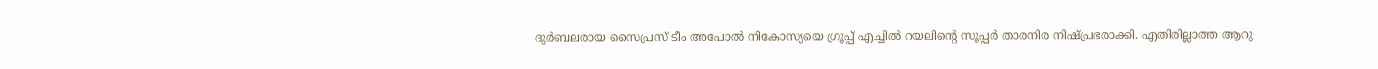ദുര്‍ബലരായ സൈപ്രസ് ടീം അപോല്‍ നികോസ്യയെ ഗ്രൂപ്പ് എച്ചില്‍ റയലിന്റെ സൂപ്പര്‍ താരനിര നിഷ്പ്രഭരാക്കി. എതിരില്ലാത്ത ആറു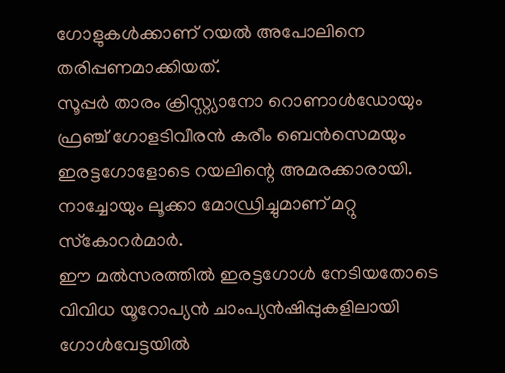ഗോളുകള്‍ക്കാണ് റയല്‍ അപോലിനെ തരിപ്പണമാക്കിയത്.
സൂപ്പര്‍ താരം ക്രിസ്റ്റ്യാനോ റൊണാള്‍ഡോയും ഫ്രഞ്ച് ഗോളടിവീരന്‍ കരീം ബെന്‍സെമയും ഇരട്ടഗോളോടെ റയലിന്റെ അമരക്കാരായി. നാച്ചോയും ലൂക്കാ മോഡ്രിച്ചുമാണ് മറ്റു സ്‌കോറര്‍മാര്‍.
ഈ മല്‍സരത്തില്‍ ഇരട്ടഗോള്‍ നേടിയതോടെ വിവിധ യൂറോപ്യന്‍ ചാംപ്യന്‍ഷിപ്പുകളിലായി ഗോള്‍വേട്ടയില്‍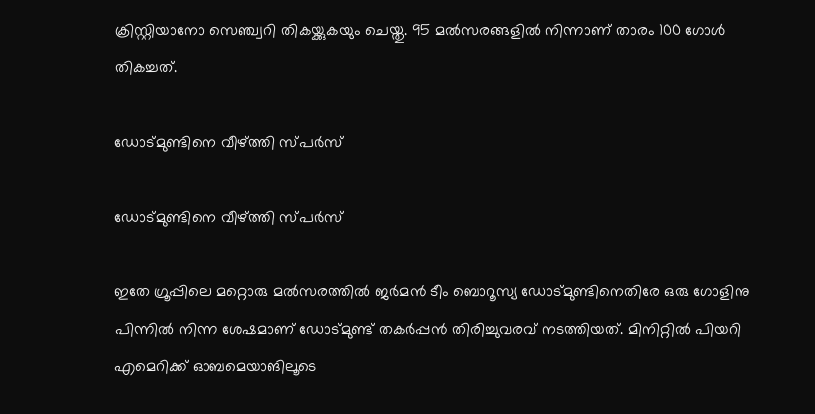ക്രിസ്റ്റിയാനോ സെഞ്ച്വറി തികയ്ക്കുകയും ചെയ്തു. 95 മല്‍സരങ്ങളില്‍ നിന്നാണ് താരം 100 ഗോള്‍ തികച്ചത്.

ഡോട്മുണ്ടിനെ വീഴ്ത്തി സ്പര്‍സ്

ഡോട്മുണ്ടിനെ വീഴ്ത്തി സ്പര്‍സ്

ഇതേ ഗ്രൂപ്പിലെ മറ്റൊരു മല്‍സരത്തില്‍ ജര്‍മന്‍ ടീം ബൊറൂസ്യ ഡോട്മുണ്ടിനെതിരേ ഒരു ഗോളിനു പിന്നില്‍ നിന്ന ശേഷമാണ് ഡോട്മുണ്ട് തകര്‍പ്പന്‍ തിരിച്ചുവരവ് നടത്തിയത്. മിനിറ്റില്‍ പിയറി എമെറിക്ക് ഓബമെയാങിലൂടെ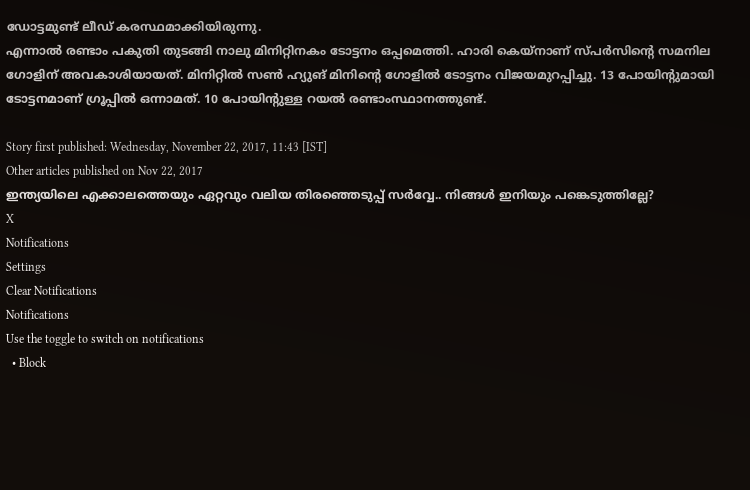ഡോട്ടമുണ്ട് ലീഡ് കരസ്ഥമാക്കിയിരുന്നു.
എന്നാല്‍ രണ്ടാം പകുതി തുടങ്ങി നാലു മിനിറ്റിനകം ടോട്ടനം ഒപ്പമെത്തി. ഹാരി കെയ്‌നാണ് സ്പര്‍സിന്റെ സമനില ഗോളിന് അവകാശിയായത്. മിനിറ്റില്‍ സണ്‍ ഹ്യുങ് മിനിന്റെ ഗോളില്‍ ടോട്ടനം വിജയമുറപ്പിച്ചു. 13 പോയിന്റുമായി ടോട്ടനമാണ് ഗ്രൂപ്പില്‍ ഒന്നാമത്. 10 പോയിന്റുള്ള റയല്‍ രണ്ടാംസ്ഥാനത്തുണ്ട്.

Story first published: Wednesday, November 22, 2017, 11:43 [IST]
Other articles published on Nov 22, 2017
ഇന്ത്യയിലെ എക്കാലത്തെയും ഏറ്റവും വലിയ തിരഞ്ഞെടുപ്പ് സർവ്വേ.. നിങ്ങൾ ഇനിയും പങ്കെടുത്തില്ലേ?
X
Notifications
Settings
Clear Notifications
Notifications
Use the toggle to switch on notifications
  • Block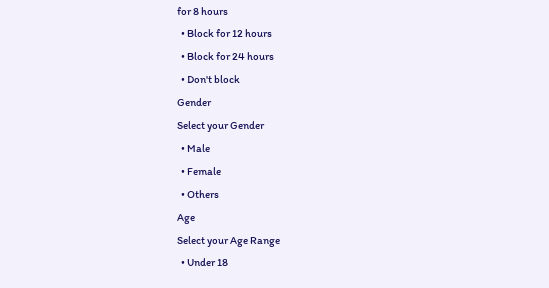for 8 hours
  • Block for 12 hours
  • Block for 24 hours
  • Don't block
Gender
Select your Gender
  • Male
  • Female
  • Others
Age
Select your Age Range
  • Under 18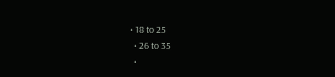• 18 to 25
  • 26 to 35
  •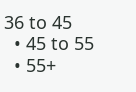36 to 45
  • 45 to 55
  • 55+